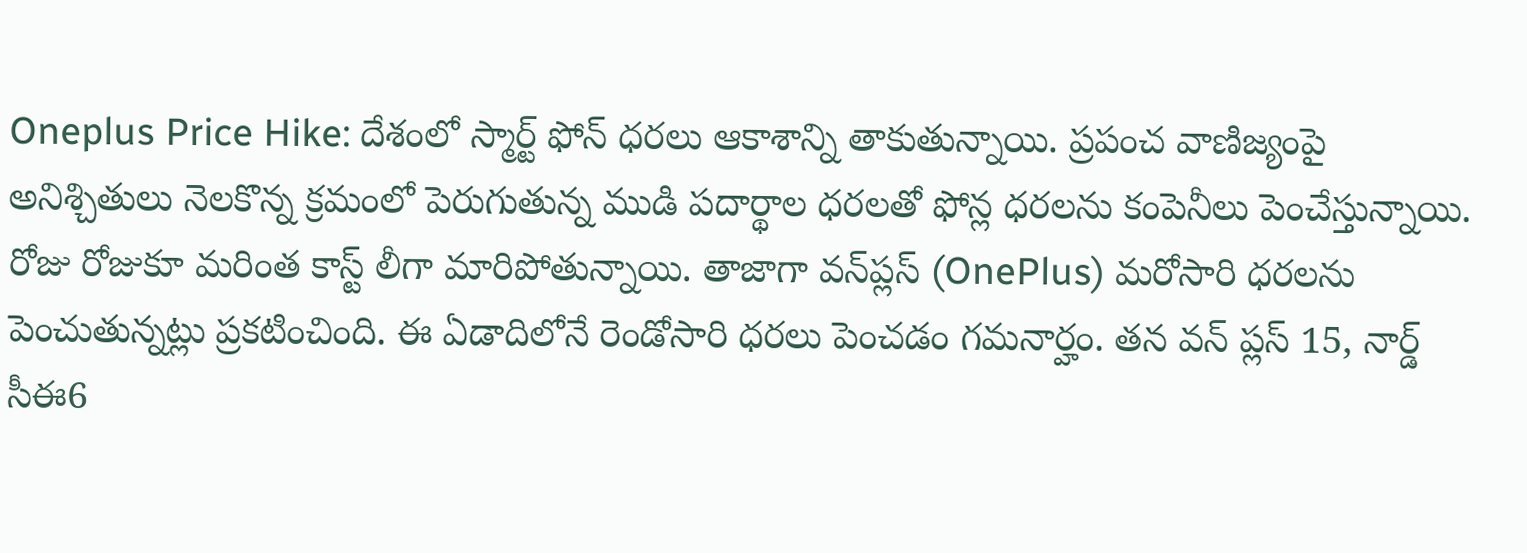Oneplus Price Hike: దేశంలో స్మార్ట్ ఫోన్ ధరలు ఆకాశాన్ని తాకుతున్నాయి. ప్రపంచ వాణిజ్యంపై అనిశ్చితులు నెలకొన్న క్రమంలో పెరుగుతున్న ముడి పదార్థాల ధరలతో ఫోన్ల ధరలను కంపెనీలు పెంచేస్తున్నాయి. రోజు రోజుకూ మరింత కాస్ట్ లీగా మారిపోతున్నాయి. తాజాగా వన్‌ప్లస్ (OnePlus) మరోసారి ధరలను పెంచుతున్నట్లు ప్రకటించింది. ఈ ఏడాదిలోనే రెండోసారి ధరలు పెంచడం గమనార్హం. తన వన్ ప్లస్ 15, నార్డ్ సీఈ6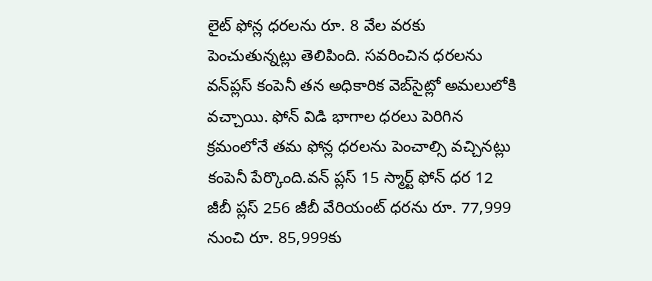లైట్ ఫోన్ల ధరలను రూ. 8 వేల వరకు పెంచుతున్నట్లు తెలిపింది. సవరించిన ధరలను వన్‌ప్లస్ కంపెనీ తన అధికారిక వెబ్‌సైట్లో అమలులోకి వచ్చాయి. ఫోన్ విడి భాగాల ధరలు పెరిగిన క్రమంలోనే తమ ఫోన్ల ధరలను పెంచాల్సి వచ్చినట్లు కంపెనీ పేర్కొంది.వన్ ప్లస్ 15 స్మార్ట్ ఫోన్ ధర 12 జీబీ ప్లస్ 256 జీబీ వేరియంట్ ధరను రూ. 77,999 నుంచి రూ. 85,999కు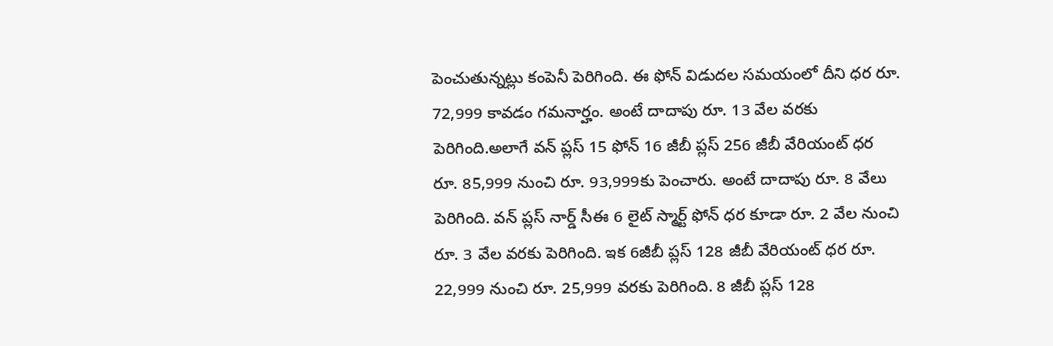పెంచుతున్నట్లు కంపెనీ పెరిగింది. ఈ ఫోన్ విడుదల సమయంలో దీని ధర రూ. 72,999 కావడం గమనార్హం. అంటే దాదాపు రూ. 13 వేల వరకు పెరిగింది.అలాగే వన్ ప్లస్ 15 ఫోన్ 16 జీబీ ప్లస్ 256 జీబీ వేరియంట్ ధర రూ. 85,999 నుంచి రూ. 93,999కు పెంచారు. అంటే దాదాపు రూ. 8 వేలు పెరిగింది. వన్ ప్లస్ నార్డ్ సీఈ 6 లైట్ స్మార్ట్ ఫోన్ ధర కూడా రూ. 2 వేల నుంచి రూ. 3 వేల వరకు పెరిగింది. ఇక 6జీబీ ప్లస్ 128 జీబీ వేరియంట్ ధర రూ. 22,999 నుంచి రూ. 25,999 వరకు పెరిగింది. 8 జీబీ ప్లస్ 128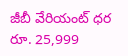జీబీ వేరియంట్ ధర రూ. 25,999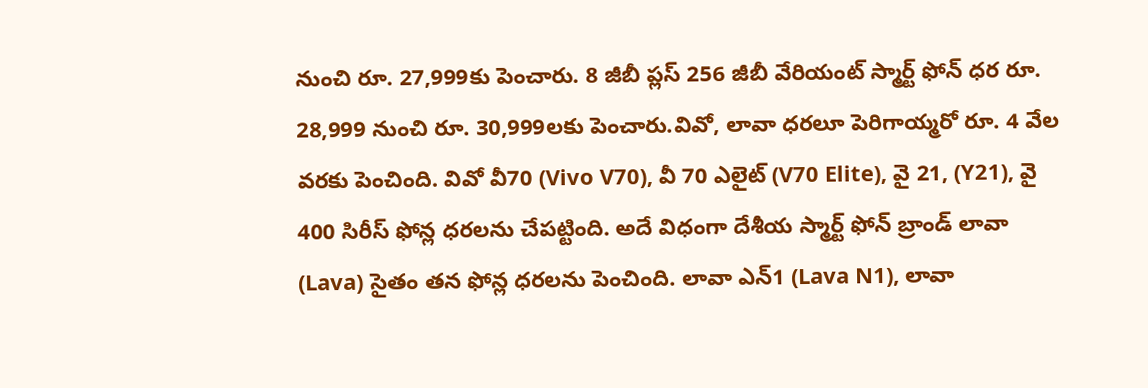నుంచి రూ. 27,999కు పెంచారు. 8 జీబీ ప్లస్ 256 జీబీ వేరియంట్ స్మార్ట్ ఫోన్ ధర రూ. 28,999 నుంచి రూ. 30,999లకు పెంచారు.వివో, లావా ధరలూ పెరిగాయ్మరో రూ. 4 వేల వరకు పెంచింది. వివో వీ70 (Vivo V70), వీ 70 ఎలైట్ (V70 Elite), వై 21, (Y21), వై 400 సిరీస్ ఫోన్ల ధరలను చేపట్టింది. అదే విధంగా దేశీయ స్మార్ట్ ఫోన్ బ్రాండ్ లావా (Lava) సైతం తన ఫోన్ల ధరలను పెంచింది. లావా ఎన్1 (Lava N1), లావా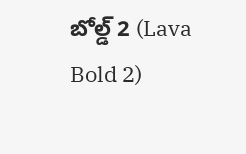బోల్డ్ 2 (Lava Bold 2)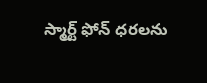స్మార్ట్ ఫోన్ ధరలను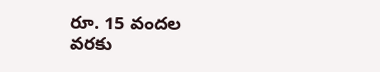రూ. 15 వందల వరకు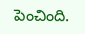పెంచింది.